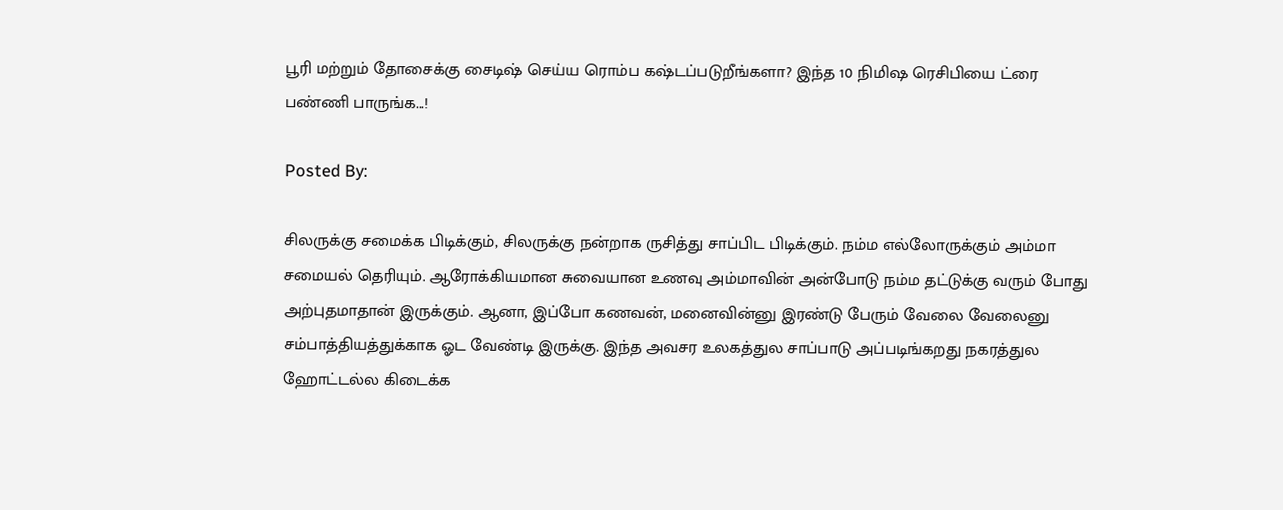பூரி மற்றும் தோசைக்கு சைடிஷ் செய்ய ரொம்ப கஷ்டப்படுறீங்களா? இந்த 10 நிமிஷ ரெசிபியை ட்ரை பண்ணி பாருங்க...!

Posted By:

சிலருக்கு சமைக்க பிடிக்கும், சிலருக்கு நன்றாக ருசித்து சாப்பிட பிடிக்கும். நம்ம எல்லோருக்கும் அம்மா சமையல் தெரியும். ஆரோக்கியமான சுவையான உணவு அம்மாவின் அன்போடு நம்ம தட்டுக்கு வரும் போது அற்புதமாதான் இருக்கும். ஆனா, இப்போ கணவன், மனைவின்னு இரண்டு பேரும் வேலை வேலைனு சம்பாத்தியத்துக்காக ஓட வேண்டி இருக்கு. இந்த அவசர உலகத்துல சாப்பாடு அப்படிங்கறது நகரத்துல ஹோட்டல்ல கிடைக்க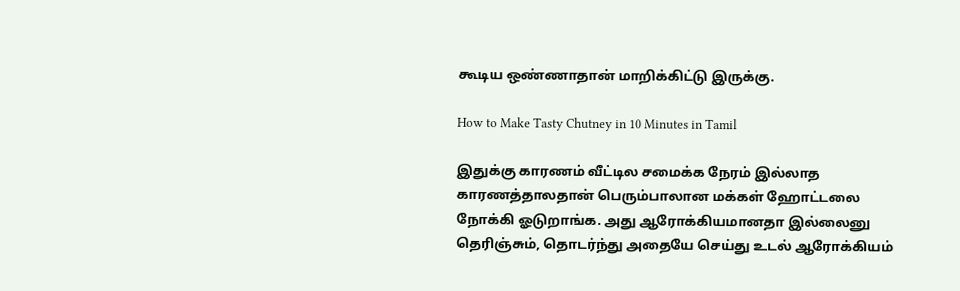கூடிய ஒண்ணாதான் மாறிக்கிட்டு இருக்கு.

How to Make Tasty Chutney in 10 Minutes in Tamil

இதுக்கு காரணம் வீட்டில சமைக்க நேரம் இல்லாத காரணத்தாலதான் பெரும்பாலான மக்கள் ஹோட்டலை நோக்கி ஓடுறாங்க. அது ஆரோக்கியமானதா இல்லைனு தெரிஞ்சும், தொடர்ந்து அதையே செய்து உடல் ஆரோக்கியம்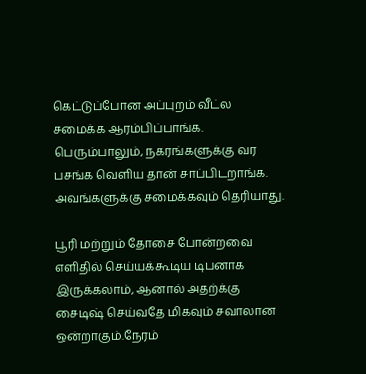கெட்டுப்போன அப்புறம் வீட்ல சமைக்க ஆரம்பிப்பாங்க. பெரும்பாலும், நகரங்களுக்கு வர பசங்க வெளிய தான் சாப்பிடறாங்க. அவங்களுக்கு சமைக்கவும் தெரியாது.

பூரி மற்றும் தோசை போன்றவை எளிதில் செய்யக்கூடிய டிபனாக இருக்கலாம், ஆனால் அதற்க்கு சைடிஷ் செய்வதே மிகவும் சவாலான ஒன்றாகும்.நேரம்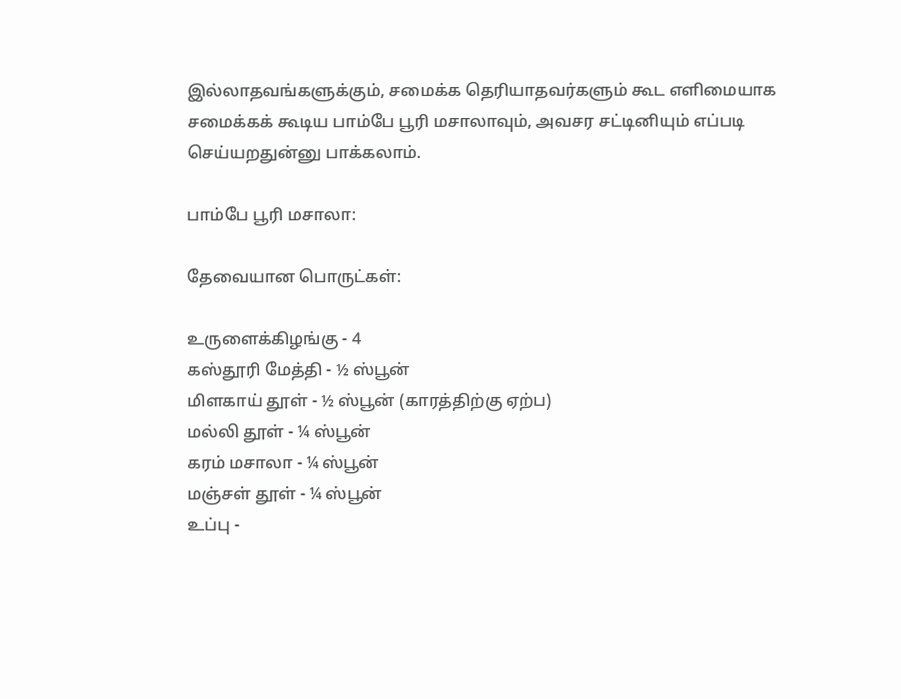இல்லாதவங்களுக்கும், சமைக்க தெரியாதவர்களும் கூட எளிமையாக சமைக்கக் கூடிய பாம்பே பூரி மசாலாவும், அவசர சட்டினியும் எப்படி செய்யறதுன்னு பாக்கலாம்.

பாம்பே பூரி மசாலா:

தேவையான பொருட்கள்:

உருளைக்கிழங்கு - 4
கஸ்தூரி மேத்தி - ½ ஸ்பூன்
மிளகாய் தூள் - ½ ஸ்பூன் (காரத்திற்கு ஏற்ப)
மல்லி தூள் - ¼ ஸ்பூன்
கரம் மசாலா - ¼ ஸ்பூன்
மஞ்சள் தூள் - ¼ ஸ்பூன்
உப்பு -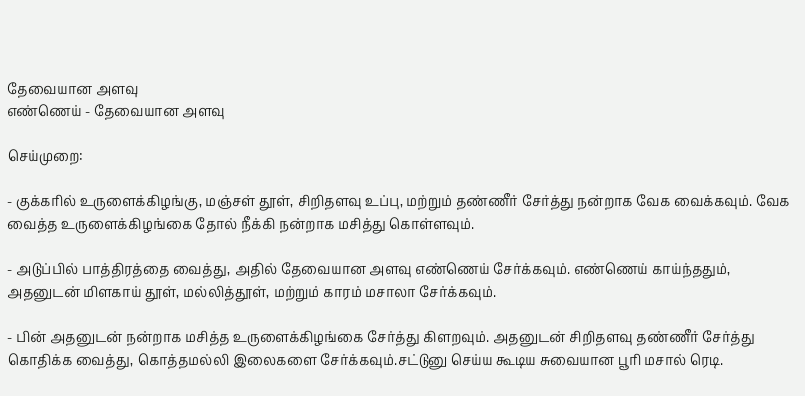தேவையான அளவு
எண்ணெய் - தேவையான அளவு

செய்முறை:

- குக்கரில் உருளைக்கிழங்கு, மஞ்சள் தூள், சிறிதளவு உப்பு, மற்றும் தண்ணீர் சேர்த்து நன்றாக வேக வைக்கவும். வேக வைத்த உருளைக்கிழங்கை தோல் நீக்கி நன்றாக மசித்து கொள்ளவும்.

- அடுப்பில் பாத்திரத்தை வைத்து, அதில் தேவையான அளவு எண்ணெய் சேர்க்கவும். எண்ணெய் காய்ந்ததும், அதனுடன் மிளகாய் தூள், மல்லித்தூள், மற்றும் காரம் மசாலா சேர்க்கவும்.

- பின் அதனுடன் நன்றாக மசித்த உருளைக்கிழங்கை சேர்த்து கிளறவும். அதனுடன் சிறிதளவு தண்ணீர் சேர்த்து கொதிக்க வைத்து, கொத்தமல்லி இலைகளை சேர்க்கவும்.சட்டுனு செய்ய கூடிய சுவையான பூரி மசால் ரெடி.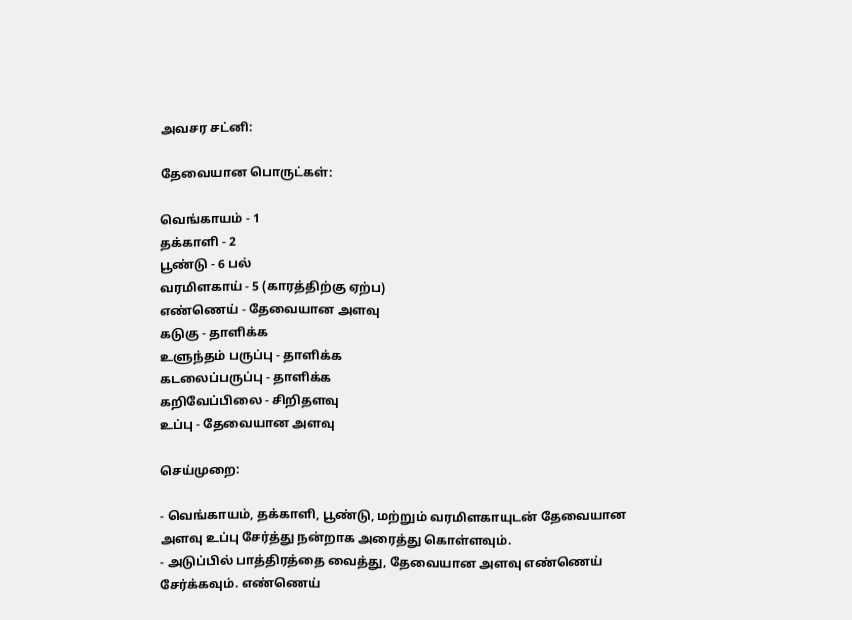அவசர சட்னி:

தேவையான பொருட்கள்:

வெங்காயம் - 1
தக்காளி - 2
பூண்டு - 6 பல்
வரமிளகாய் - 5 (காரத்திற்கு ஏற்ப)
எண்ணெய் - தேவையான அளவு
கடுகு - தாளிக்க
உளுந்தம் பருப்பு - தாளிக்க
கடலைப்பருப்பு - தாளிக்க
கறிவேப்பிலை - சிறிதளவு
உப்பு - தேவையான அளவு

செய்முறை:

- வெங்காயம், தக்காளி, பூண்டு, மற்றும் வரமிளகாயுடன் தேவையான அளவு உப்பு சேர்த்து நன்றாக அரைத்து கொள்ளவும்.
- அடுப்பில் பாத்திரத்தை வைத்து, தேவையான அளவு எண்ணெய் சேர்க்கவும். எண்ணெய்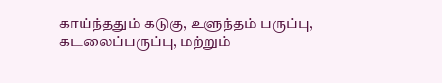காய்ந்ததும் கடுகு, உளுந்தம் பருப்பு, கடலைப்பருப்பு, மற்றும்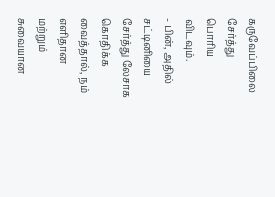கருவேப்பிலை சேர்த்து பொரிய விடவும்.
- பின், அதில் சட்டினியை சேர்த்து லேசாக கொதிக்க வைத்தால், நம் எளிதான மற்றும் சுவையான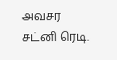அவசர சட்னி ரெடி.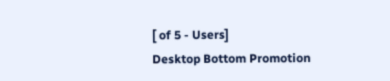[ of 5 - Users]
Desktop Bottom Promotion